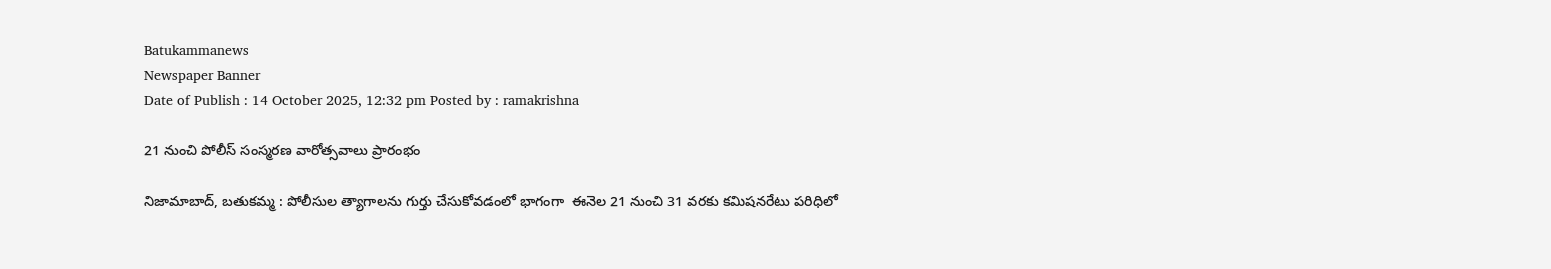Batukammanews
Newspaper Banner
Date of Publish : 14 October 2025, 12:32 pm Posted by : ramakrishna

21 నుంచి పోలీస్ సంస్మరణ వారోత్సవాలు ప్రారంభం

నిజామాబాద్, బతుకమ్మ : పోలీసుల త్యాగాలను గుర్తు చేసుకోవడంలో భాగంగా  ఈనెల 21 నుంచి 31 వరకు కమిషనరేటు పరిధిలో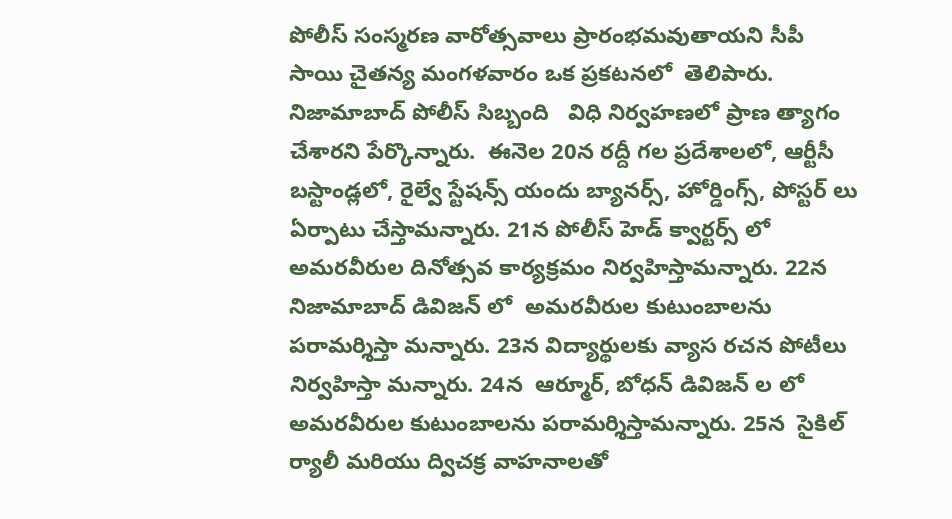పోలీస్ సంస్మరణ వారోత్సవాలు ప్రారంభమవుతాయని సీపీ  సాయి చైతన్య మంగళవారం ఒక ప్రకటనలో  తెలిపారు.  నిజామాబాద్ పోలీస్ సిబ్బంది   విధి నిర్వహణలో ప్రాణ త్యాగం చేశారని పేర్కొన్నారు.  ఈనెల 20న రద్దీ గల ప్రదేశాలలో, ఆర్టీసీ బస్టాండ్లలో, రైల్వే స్టేషన్స్ యందు బ్యానర్స్, హోర్డింగ్స్, పోస్టర్ లు ఏర్పాటు చేస్తామన్నారు. 21న పోలీస్ హెడ్ క్వార్టర్స్ లో  అమరవీరుల దినోత్సవ కార్యక్రమం నిర్వహిస్తామన్నారు. 22న  నిజామాబాద్ డివిజన్ లో  అమరవీరుల కుటుంబాలను పరామర్శిస్తా మన్నారు. 23న విద్యార్థులకు వ్యాస రచన పోటీలు నిర్వహిస్తా మన్నారు. 24న  ఆర్మూర్, బోధన్ డివిజన్ ల లో అమరవీరుల కుటుంబాలను పరామర్శిస్తామన్నారు. 25న  సైకిల్ ర్యాలీ మరియు ద్విచక్ర వాహనాలతో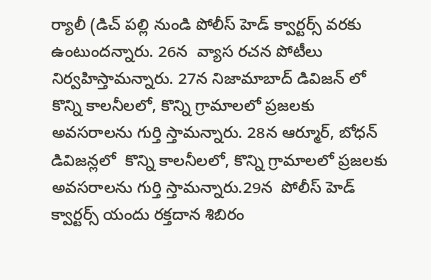ర్యాలీ (డిచ్ పల్లి నుండి పోలీస్ హెడ్ క్వార్టర్స్ వరకు ఉంటుందన్నారు. 26న  వ్యాస రచన పోటీలు నిర్వహిస్తామన్నారు. 27న నిజామాబాద్ డివిజన్ లో కొన్ని కాలనీలలో, కొన్ని గ్రామాలలో ప్రజలకు అవసరాలను గుర్తి స్తామన్నారు. 28న ఆర్మూర్, బోధన్ డివిజన్లలో  కొన్ని కాలనీలలో, కొన్ని గ్రామాలలో ప్రజలకు అవసరాలను గుర్తి స్తామన్నారు.29న  పోలీస్ హెడ్ క్వార్టర్స్ యందు రక్తదాన శిబిరం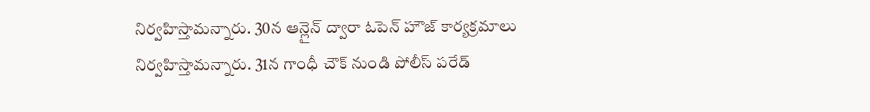నిర్వహిస్తామన్నారు. 30న ఆన్లైన్ ద్వారా ఓపెన్ హౌజ్ కార్యక్రమాలు నిర్వహిస్తామన్నారు. 31న గాంధీ చౌక్ నుండి పోలీస్ పరేడ్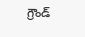గ్రౌండ్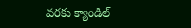వరకు క్యాండిల్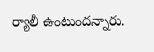ర్యాలీ ఉంటుందన్నారు.